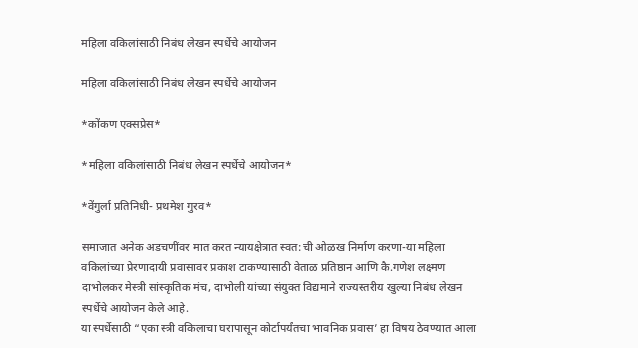महिला वकिलांसाठी निबंध लेखन स्पर्धेचे आयोजन

महिला वकिलांसाठी निबंध लेखन स्पर्धेचे आयोजन

*कोंकण एक्सप्रेस*

*महिला वकिलांसाठी निबंध लेखन स्पर्धेचे आयोजन*

*वेंगुर्ला प्रतिनिधी- प्रथमेश गुरव*

समाजात अनेक अडचणींवर मात करत न्यायक्षेत्रात स्वत:ची ओळख निर्माण करणा-या महिला वकिलांच्या प्रेरणादायी प्रवासावर प्रकाश टाकण्यासाठी वेताळ प्रतिष्ठान आणि कै.गणेश लक्ष्मण दाभोलकर मेस्त्री सांस्कृतिक मंच, दाभोली यांच्या संयुक्त विद्यमाने राज्यस्तरीय खुल्या निबंध लेखन स्पर्धेचे आयोजन केले आहे.
या स्पर्धेसाठी “एका स्त्री वकिलाचा घरापासून कोर्टापर्यंतचा भावनिक प्रवास’ हा विषय ठेवण्यात आला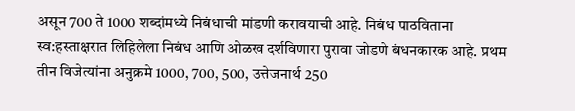असून 700 ते 1000 शब्दांमध्ये निबंधाची मांडणी करावयाची आहे. निबंध पाठविताना स्व:हस्ताक्षरात लिहिलेला निबंध आणि ओळख दर्शविणारा पुरावा जोडणे बंधनकारक आहे. प्रथम तीन विजेत्यांना अनुक्रमे 1000, 700, 500, उत्तेजनार्थ 250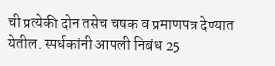ची प्रत्येकी दोन तसेच चषक व प्रमाणपत्र देण्यात येतील. स्पर्धकांनी आपली निबंध 25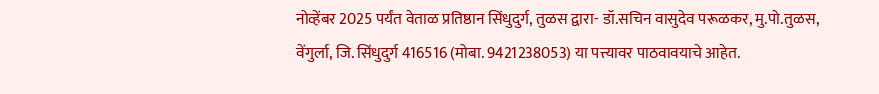नोव्हेंबर 2025 पर्यंत वेताळ प्रतिष्ठान सिंधुदुर्ग, तुळस द्वारा- डॉ.सचिन वासुदेव परूळकर, मु.पो.तुळस, वेंगुर्ला, जि. सिंधुदुर्ग 416516 (मोबा. 9421238053) या पत्त्यावर पाठवावयाचे आहेत.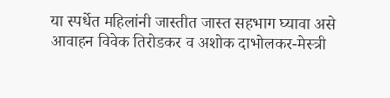या स्पर्धेत महिलांनी जास्तीत जास्त सहभाग घ्यावा असे आवाहन विवेक तिरोडकर व अशोक दाभोलकर-मेस्त्री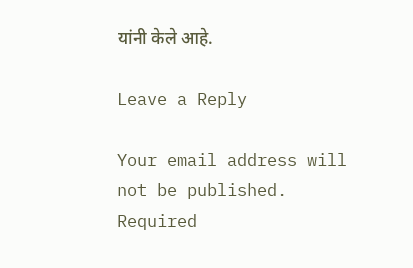यांनी केले आहे.

Leave a Reply

Your email address will not be published. Required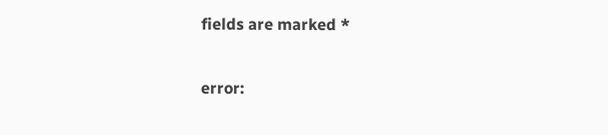fields are marked *

error: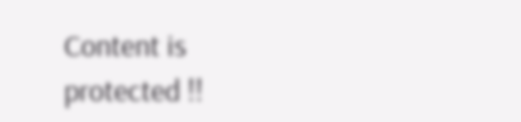Content is protected !!